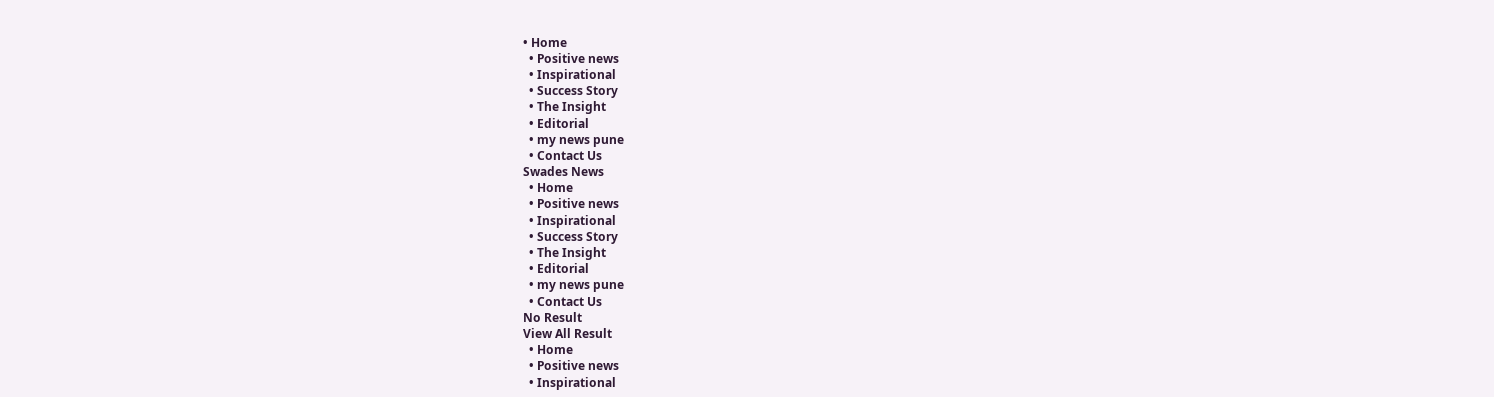• Home
  • Positive news
  • Inspirational
  • Success Story
  • The Insight
  • Editorial
  • my news pune
  • Contact Us
Swades News
  • Home
  • Positive news
  • Inspirational
  • Success Story
  • The Insight
  • Editorial
  • my news pune
  • Contact Us
No Result
View All Result
  • Home
  • Positive news
  • Inspirational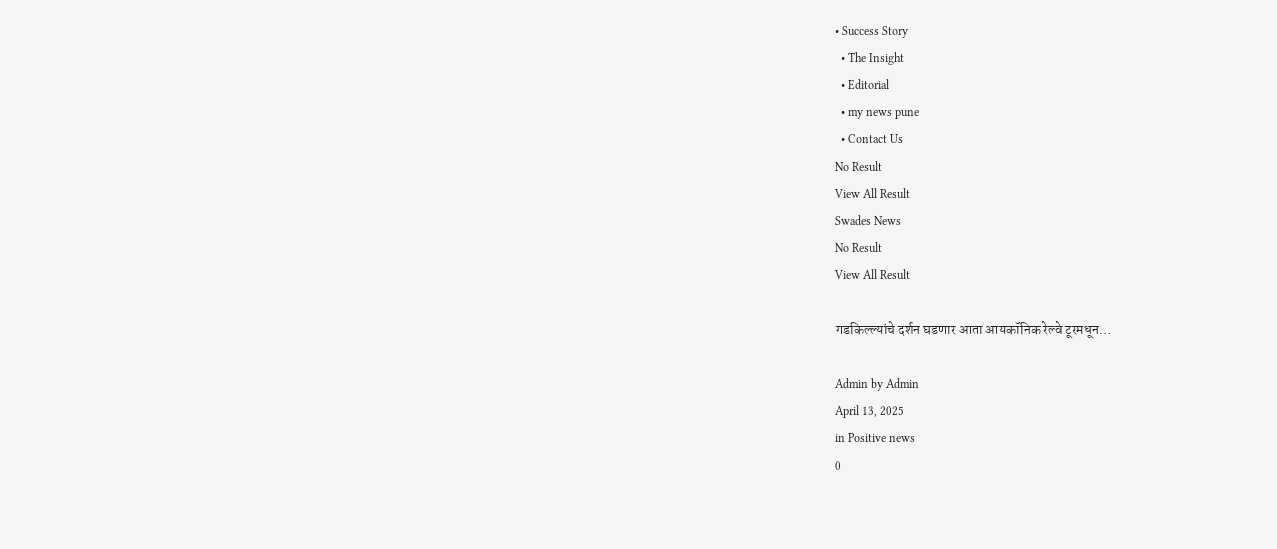• Success Story
  • The Insight
  • Editorial
  • my news pune
  • Contact Us
No Result
View All Result
Swades News
No Result
View All Result

गडकिल्ल्यांचे दर्शन घडणार आता आयकॉनिक रेल्वे टूरमधून…

Admin by Admin
April 13, 2025
in Positive news
0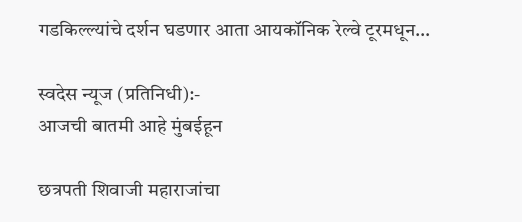गडकिल्ल्यांचे दर्शन घडणार आता आयकॉनिक रेल्वे टूरमधून…

स्वदेस न्यूज (प्रतिनिधी):-
आजची बातमी आहे मुंबईहून

छत्रपती शिवाजी महाराजांचा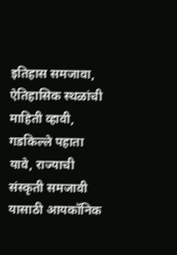इतिहास समजावा, ऐतिहासिक स्थळांची माहिती व्हावी, गडकिल्ले पहाता यावे, राज्याची संस्कृती समजावी यासाठी आयकॉनिक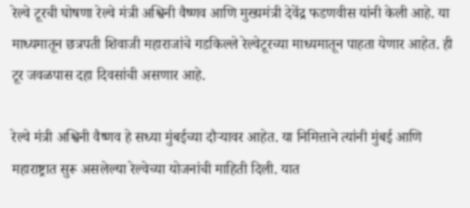रेल्वे टूरची घोषणा रेल्वे मंत्री अश्विनी वैष्णव आणि मुख्यमंत्री देवेंद्र फडणवीस यांनी केली आहे. या माध्यमातून छत्रपती शिवाजी महाराजांचे गडकिल्ले रेल्वेटूरच्या माध्यमातून पाहता येणार आहेत. ही टूर जवळपास दहा दिवसांची असणार आहे.

रेल्वे मंत्री अश्विनी वैष्णव हे सध्या मुंबईच्या दौऱ्यावर आहेत. या निमित्ताने त्यांनी मुंबई आणि महाराष्ट्रात सुरू असलेल्या रेल्वेच्या योजनांची माहिती दिली. यात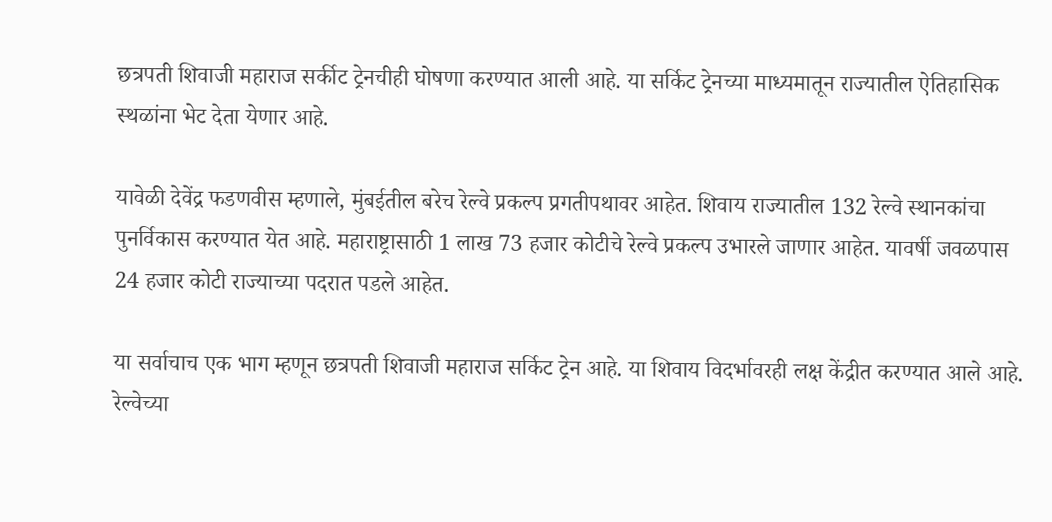छत्रपती शिवाजी महाराज सर्कीट ट्रेनचीही घोषणा करण्यात आली आहे. या सर्किट ट्रेनच्या माध्यमातून राज्यातील ऐतिहासिक स्थळांना भेट देता येणार आहे.

यावेळी देवेंद्र फडणवीस म्हणाले, मुंबईतील बरेच रेल्वे प्रकल्प प्रगतीपथावर आहेत. शिवाय राज्यातील 132 रेल्वे स्थानकांचा पुनर्विकास करण्यात येत आहे. महाराष्ट्रासाठी 1 लाख 73 हजार कोटीचे रेल्वे प्रकल्प उभारले जाणार आहेत. यावर्षी जवळपास 24 हजार कोटी राज्याच्या पदरात पडले आहेत.

या सर्वाचाच एक भाग म्हणून छत्रपती शिवाजी महाराज सर्किट ट्रेन आहे. या शिवाय विदर्भावरही लक्ष केंद्रीत करण्यात आले आहे. रेल्वेच्या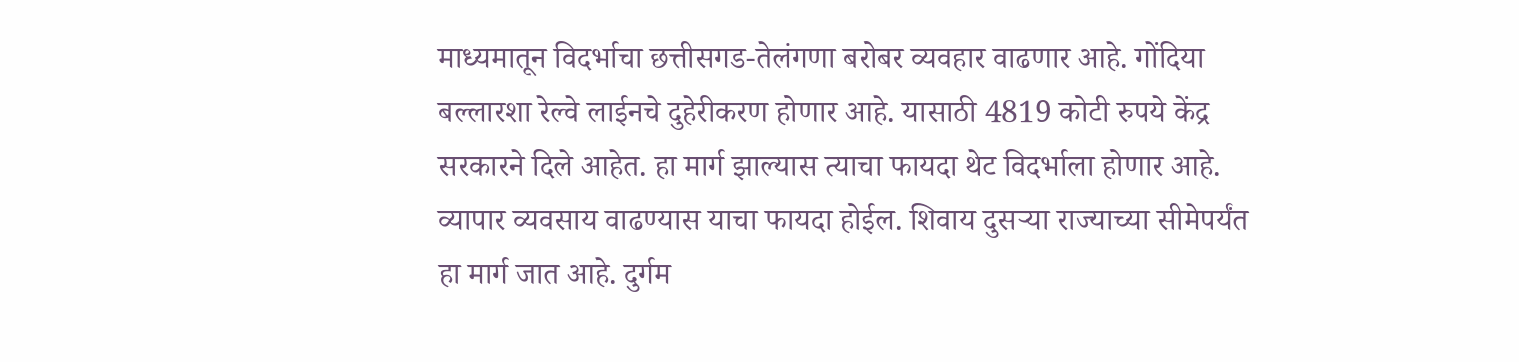माध्यमातून विदर्भाचा छत्तीसगड-तेलंगणा बरोबर व्यवहार वाढणार आहे. गोंदिया बल्लारशा रेल्वे लाईनचे दुहेरीकरण होणार आहे. यासाठी 4819 कोटी रुपये केंद्र सरकारने दिले आहेत. हा मार्ग झाल्यास त्याचा फायदा थेट विदर्भाला होणार आहे. व्यापार व्यवसाय वाढण्यास याचा फायदा होईल. शिवाय दुसऱ्या राज्याच्या सीमेपर्यंत हा मार्ग जात आहे. दुर्गम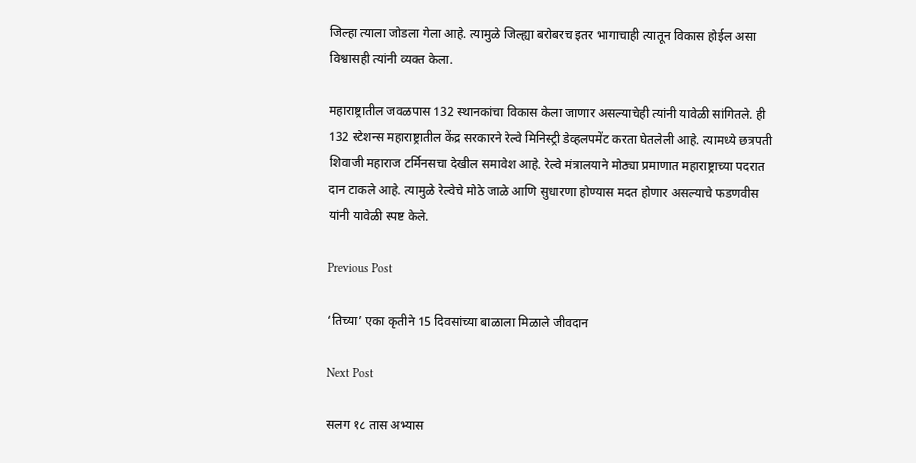जिल्हा त्याला जोडला गेला आहे. त्यामुळे जिल्ह्या बरोबरच इतर भागाचाही त्यातून विकास होईल असा विश्वासही त्यांनी व्यक्त केला.

महाराष्ट्रातील जवळपास 132 स्थानकांचा विकास केला जाणार असल्याचेही त्यांनी यावेळी सांगितले. ही 132 स्टेशन्स महाराष्ट्रातील केंद्र सरकारने रेल्वे मिनिस्ट्री डेव्हलपमेंट करता घेतलेली आहे. त्यामध्ये छत्रपती शिवाजी महाराज टर्मिनसचा देखील समावेश आहे. रेल्वे मंत्रालयाने मोठ्या प्रमाणात महाराष्ट्राच्या पदरात दान टाकले आहे. त्यामुळे रेल्वेचे मोठे जाळे आणि सुधारणा होण्यास मदत होणार असल्याचे फडणवीस यांनी यावेळी स्पष्ट केले.

Previous Post

‘तिच्या’ एका कृतीने 15 दिवसांच्या बाळाला मिळाले जीवदान

Next Post

सलग १८ तास अभ्यास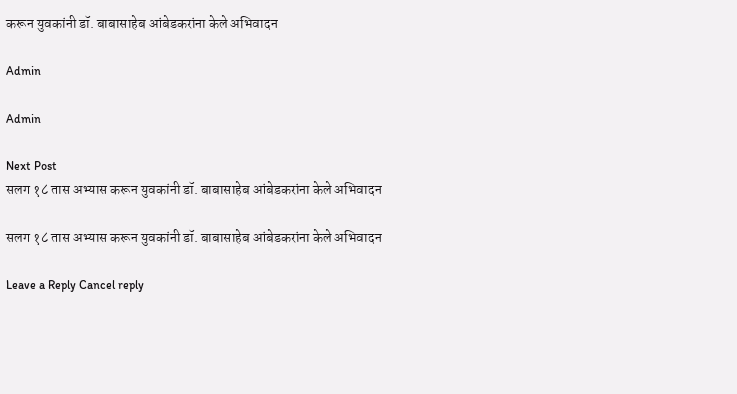करून युवकांनी डॉ. बाबासाहेब आंबेडकरांना केले अभिवादन

Admin

Admin

Next Post
सलग १८ तास अभ्यास करून युवकांनी डॉ. बाबासाहेब आंबेडकरांना केले अभिवादन

सलग १८ तास अभ्यास करून युवकांनी डॉ. बाबासाहेब आंबेडकरांना केले अभिवादन

Leave a Reply Cancel reply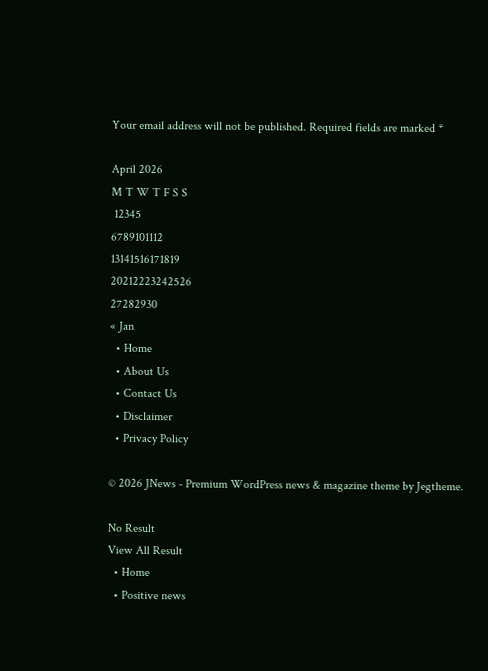Your email address will not be published. Required fields are marked *

April 2026
M T W T F S S
 12345
6789101112
13141516171819
20212223242526
27282930
« Jan
  • Home
  • About Us
  • Contact Us
  • Disclaimer
  • Privacy Policy

© 2026 JNews - Premium WordPress news & magazine theme by Jegtheme.

No Result
View All Result
  • Home
  • Positive news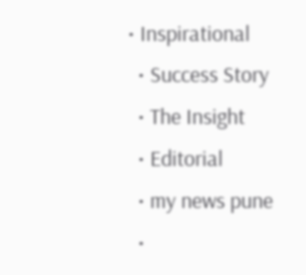• Inspirational
  • Success Story
  • The Insight
  • Editorial
  • my news pune
  •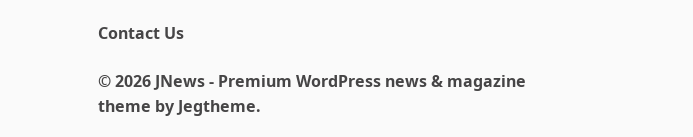Contact Us

© 2026 JNews - Premium WordPress news & magazine theme by Jegtheme.